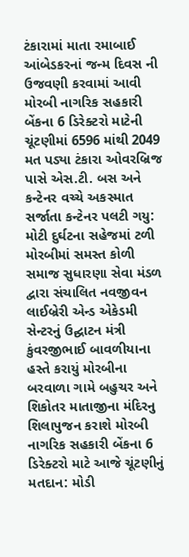ટંકારામાં માતા રમાબાઈ આંબેડકરનાં જન્મ દિવસ ની ઉજવણી કરવામાં આવી મોરબી નાગરિક સહકારી બેંકના 6 ડિરેક્ટરો માટેની ચૂંટણીમાં 6596 માંથી 2049 મત પડ્યા ટંકારા ઓવરબ્રિજ પાસે એસ.ટી. બસ અને કન્ટેનર વચ્ચે અકસ્માત સર્જાતા કન્ટેનર પલટી ગયુ: મોટી દુર્ઘટના સહેજમાં ટળી મોરબીમાં સમસ્ત કોળી સમાજ સુધારણા સેવા મંડળ દ્વારા સંચાલિત નવજીવન લાઈબ્રેરી એન્ડ એકેડમી સેન્ટરનું ઉદ્ઘાટન મંત્રી કુંવરજીભાઈ બાવળીયાના હસ્તે કરાયું મોરબીના બરવાળા ગામે બહુચર અને શિકોતર માતાજીના મંદિરનુ શિલાપુજન કરાશે મોરબી નાગરિક સહકારી બેંકના 6 ડિરેક્ટરો માટે આજે ચૂંટણીનું મતદાન: મોડી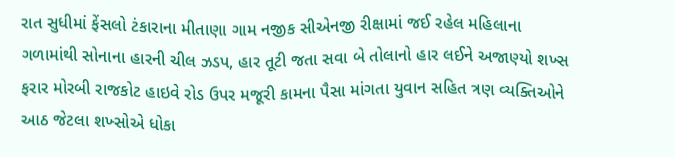રાત સુધીમાં ફેંસલો ટંકારાના મીતાણા ગામ નજીક સીએનજી રીક્ષામાં જઈ રહેલ મહિલાના ગળામાંથી સોનાના હારની ચીલ ઝડપ, હાર તૂટી જતા સવા બે તોલાનો હાર લઈને અજાણ્યો શખ્સ ફરાર મોરબી રાજકોટ હાઇવે રોડ ઉપર મજૂરી કામના પૈસા માંગતા યુવાન સહિત ત્રણ વ્યક્તિઓને આઠ જેટલા શખ્સોએ ધોકા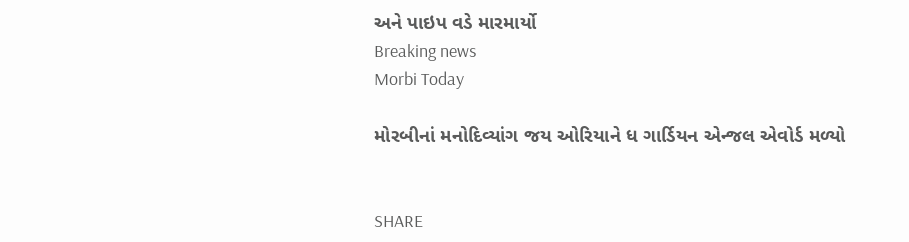અને પાઇપ વડે મારમાર્યો
Breaking news
Morbi Today

મોરબીનાં મનોદિવ્યાંગ જય ઓરિયાને ધ ગાર્ડિયન એન્જલ એવોર્ડ મળ્યો


SHARE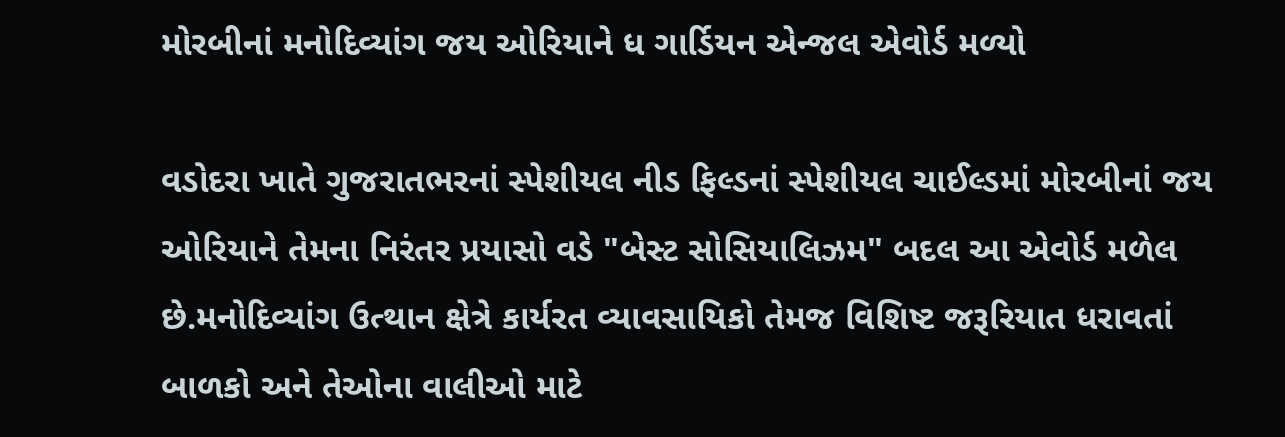મોરબીનાં મનોદિવ્યાંગ જય ઓરિયાને ધ ગાર્ડિયન એન્જલ એવોર્ડ મળ્યો

વડોદરા ખાતે ગુજરાતભરનાં સ્પેશીયલ નીડ ફિલ્ડનાં સ્પેશીયલ ચાઈલ્ડમાં મોરબીનાં જય ઓરિયાને તેમના નિરંતર પ્રયાસો વડે "બેસ્ટ સોસિયાલિઝમ" બદલ આ એવોર્ડ મળેલ છે.મનોદિવ્યાંગ ઉત્થાન ક્ષેત્રે કાર્યરત વ્યાવસાયિકો તેમજ વિશિષ્ટ જરૂરિયાત ધરાવતાં બાળકો અને તેઓના વાલીઓ માટે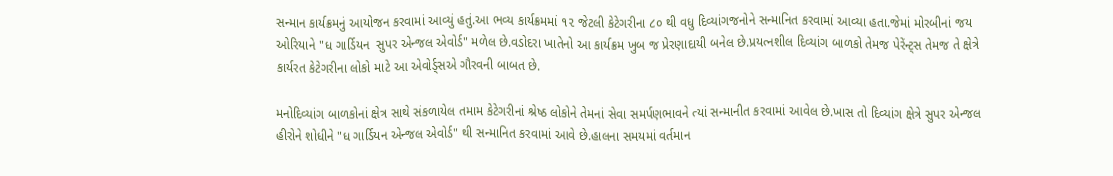સન્માન કાર્યક્રમનું આયોજન કરવામાં આવ્યું હતું.આ ભવ્ય કાર્યક્રમમાં ૧૨ જેટલી કેટેગરીના ૮૦ થી વધુ દિવ્યાંગજનોને સન્માનિત કરવામાં આવ્યા હતા.જેમાં મોરબીનાં જય ઓરિયાને "ધ ગાર્ડિયન  સુપર એન્જલ એવોર્ડ" મળેલ છે.વડોદરા ખાતેનો આ કાર્યક્રમ ખુબ જ પ્રેરણાદાયી બનેલ છે.પ્રયત્નશીલ દિવ્યાંગ બાળકો તેમજ પેરેંન્ટ્સ તેમજ તે ક્ષેત્રે કાર્યરત કેટેગરીના લોકો માટે આ એવોર્ડ્સએ ગૌરવની બાબત છે.

મનોદિવ્યાંગ બાળકોનાં ક્ષેત્ર સાથે સંકળાયેલ તમામ કેટેગરીનાં શ્રેષ્ઠ લોકોને તેમનાં સેવા સમર્પણભાવને ત્યાં સન્માનીત કરવામાં આવેલ છે.ખાસ તો દિવ્યાંગ ક્ષેત્રે સુપર એન્જલ હીરોને શોધીને "ધ ગાર્ડિયન એન્જલ એવોર્ડ" થી સન્માનિત કરવામાં આવે છે.હાલના સમયમાં વર્તમાન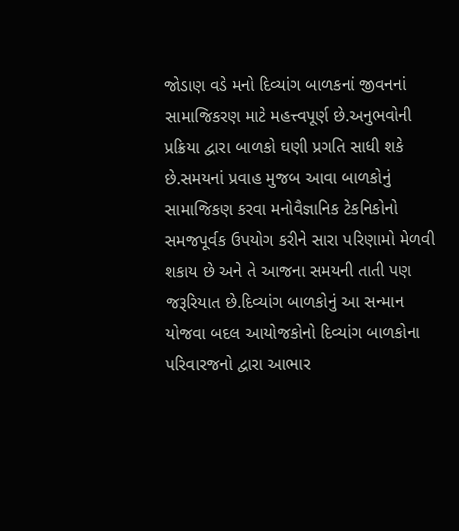જોડાણ વડે મનો દિવ્યાંગ બાળકનાં જીવનનાં સામાજિકરણ માટે મહત્ત્વપૂર્ણ છે.અનુભવોની પ્રક્રિયા દ્વારા બાળકો ઘણી પ્રગતિ સાધી શકે છે.સમયનાં પ્રવાહ મુજબ આવા બાળકોનું સામાજિકણ કરવા મનોવૈજ્ઞાનિક ટેકનિકોનો સમજપૂર્વક ઉપયોગ કરીને સારા પરિણામો મેળવી શકાય છે અને તે આજના સમયની તાતી પણ જરૂરિયાત છે.દિવ્યાંગ બાળકોનું આ સન્માન યોજવા બદલ આયોજકોનો દિવ્યાંગ બાળકોના પરિવારજનો દ્વારા આભાર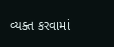વ્યક્ત કરવામાં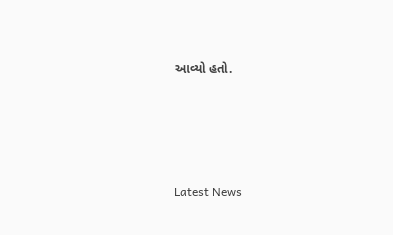આવ્યો હતો.






Latest News